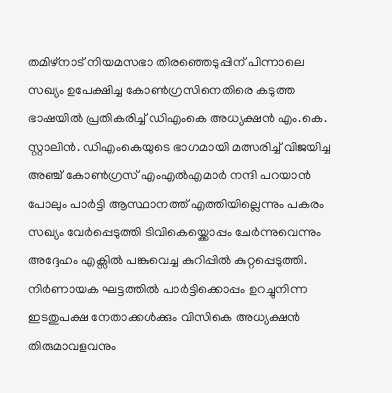തമിഴ്നാട് നിയമസഭാ തിരഞ്ഞെടുപ്പിന് പിന്നാലെ സഖ്യം ഉപേക്ഷിച്ച കോൺഗ്രസിനെതിരെ കടുത്ത ഭാഷയിൽ പ്രതികരിച്ച് ഡിഎംകെ അധ്യക്ഷൻ എം.കെ. സ്റ്റാലിൻ. ഡിഎംകെയുടെ ഭാഗമായി മത്സരിച്ച് വിജയിച്ച അഞ്ച് കോൺഗ്രസ് എംഎൽഎമാർ നന്ദി പറയാൻ പോലും പാർട്ടി ആസ്ഥാനത്ത് എത്തിയില്ലെന്നും പകരം സഖ്യം വേർപ്പെടുത്തി ടിവികെയ്ക്കൊപ്പം ചേർന്നുവെന്നും അദ്ദേഹം എക്സിൽ പങ്കുവെച്ച കുറിപ്പിൽ കുറ്റപ്പെടുത്തി. നിർണായക ഘട്ടത്തിൽ പാർട്ടിക്കൊപ്പം ഉറച്ചുനിന്ന ഇടതുപക്ഷ നേതാക്കൾക്കും വിസികെ അധ്യക്ഷൻ തിരുമാവളവനും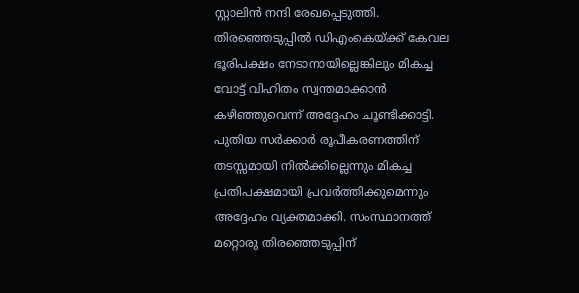സ്റ്റാലിൻ നന്ദി രേഖപ്പെടുത്തി.
തിരഞ്ഞെടുപ്പിൽ ഡിഎംകെയ്ക്ക് കേവല ഭൂരിപക്ഷം നേടാനായില്ലെങ്കിലും മികച്ച വോട്ട് വിഹിതം സ്വന്തമാക്കാൻ കഴിഞ്ഞുവെന്ന് അദ്ദേഹം ചൂണ്ടിക്കാട്ടി. പുതിയ സർക്കാർ രൂപീകരണത്തിന് തടസ്സമായി നിൽക്കില്ലെന്നും മികച്ച പ്രതിപക്ഷമായി പ്രവർത്തിക്കുമെന്നും അദ്ദേഹം വ്യക്തമാക്കി. സംസ്ഥാനത്ത് മറ്റൊരു തിരഞ്ഞെടുപ്പിന്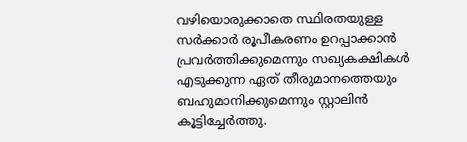വഴിയൊരുക്കാതെ സ്ഥിരതയുള്ള സർക്കാർ രൂപീകരണം ഉറപ്പാക്കാൻ പ്രവർത്തിക്കുമെന്നും സഖ്യകക്ഷികൾ എടുക്കുന്ന ഏത് തീരുമാനത്തെയും ബഹുമാനിക്കുമെന്നും സ്റ്റാലിൻ കൂട്ടിച്ചേർത്തു.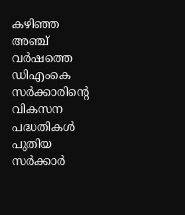കഴിഞ്ഞ അഞ്ച് വർഷത്തെ ഡിഎംകെ സർക്കാരിന്റെ വികസന പദ്ധതികൾ പുതിയ സർക്കാർ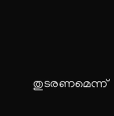തുടരണമെന്ന്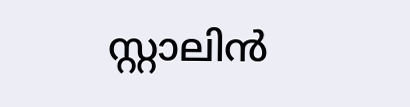സ്റ്റാലിൻ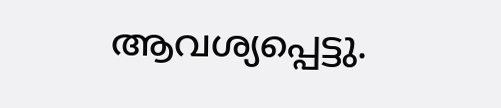ആവശ്യപ്പെട്ടു.